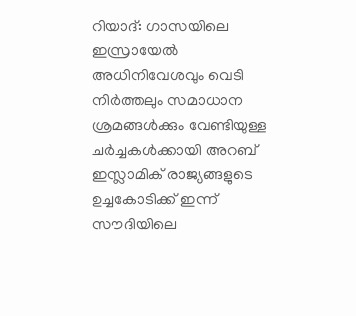റിയാദ്: ഗാസയിലെ ഇസ്രായേൽ അധിനിവേശവും വെടി നിർത്തലും സമാധാന ശ്രമങ്ങൾക്കും വേണ്ടിയുള്ള ചർച്ചകൾക്കായി അറബ് ഇസ്ലാമിക് രാജ്യങ്ങളുടെ ഉച്ചകോടിക്ക് ഇന്ന് സൗദിയിലെ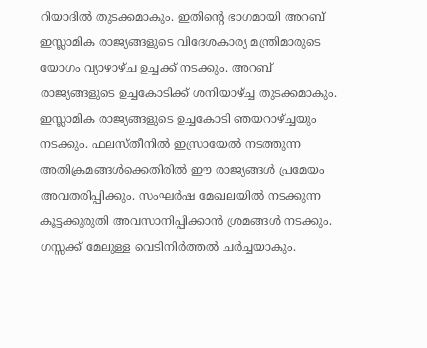റിയാദിൽ തുടക്കമാകും. ഇതിന്റെ ഭാഗമായി അറബ് ഇസ്ലാമിക രാജ്യങ്ങളുടെ വിദേശകാര്യ മന്ത്രിമാരുടെ യോഗം വ്യാഴാഴ്ച ഉച്ചക്ക് നടക്കും. അറബ് രാജ്യങ്ങളുടെ ഉച്ചകോടിക്ക് ശനിയാഴ്ച്ച തുടക്കമാകും. ഇസ്ലാമിക രാജ്യങ്ങളുടെ ഉച്ചകോടി ഞയറാഴ്ച്ചയും നടക്കും. ഫലസ്തീനിൽ ഇസ്രായേൽ നടത്തുന്ന അതിക്രമങ്ങൾക്കെതിരിൽ ഈ രാജ്യങ്ങൾ പ്രമേയം അവതരിപ്പിക്കും. സംഘർഷ മേഖലയിൽ നടക്കുന്ന കൂട്ടക്കുരുതി അവസാനിപ്പിക്കാൻ ശ്രമങ്ങൾ നടക്കും. ഗസ്സക്ക് മേലുള്ള വെടിനിർത്തൽ ചർച്ചയാകും.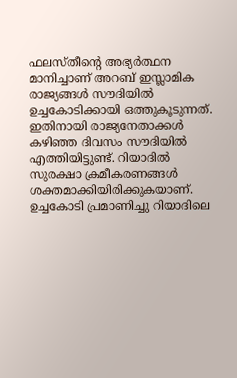ഫലസ്തീന്റെ അഭ്യർത്ഥന മാനിച്ചാണ് അറബ് ഇസ്ലാമിക രാജ്യങ്ങൾ സൗദിയിൽ ഉച്ചകോടിക്കായി ഒത്തുകൂടുന്നത്. ഇതിനായി രാജ്യനേതാക്കൾ കഴിഞ്ഞ ദിവസം സൗദിയിൽ എത്തിയിട്ടുണ്ട്. റിയാദിൽ സുരക്ഷാ ക്രമീകരണങ്ങൾ ശക്തമാക്കിയിരിക്കുകയാണ്. ഉച്ചകോടി പ്രമാണിച്ചു റിയാദിലെ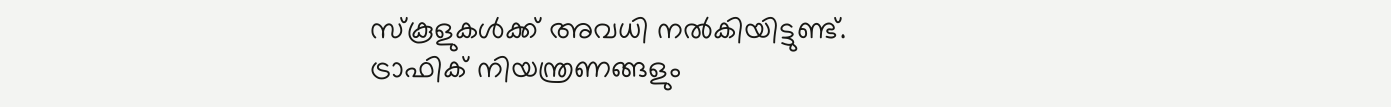സ്കൂളുകൾക്ക് അവധി നൽകിയിട്ടുണ്ട്. ട്രാഫിക് നിയന്ത്രണങ്ങളും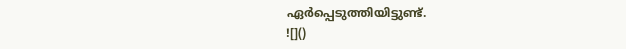ഏർപ്പെടുത്തിയിട്ടുണ്ട്.
![]()